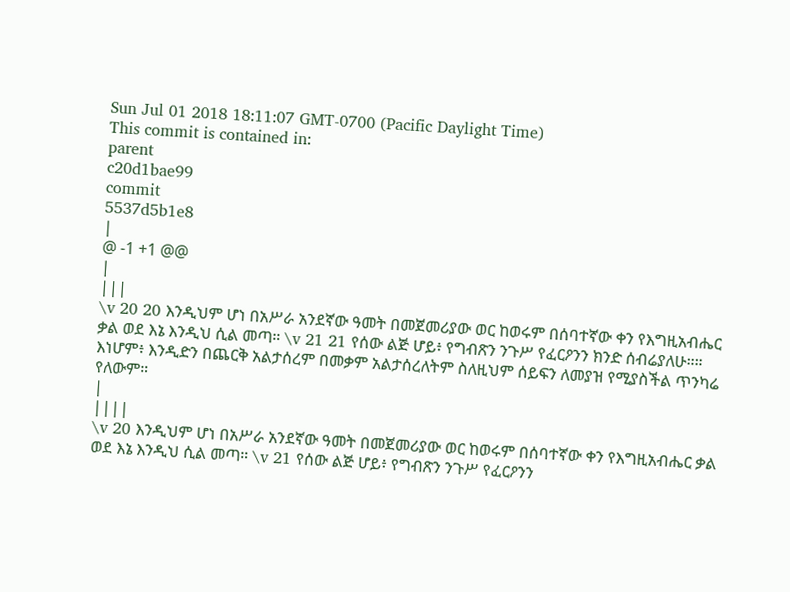Sun Jul 01 2018 18:11:07 GMT-0700 (Pacific Daylight Time)
This commit is contained in:
parent
c20d1bae99
commit
5537d5b1e8
|
@ -1 +1 @@
|
|||
\v 20 20 እንዲህም ሆነ በአሥራ አንደኛው ዓመት በመጀመሪያው ወር ከወሩም በሰባተኛው ቀን የእግዚአብሔር ቃል ወደ እኔ እንዲህ ሲል መጣ። \v 21 21 የሰው ልጅ ሆይ፥ የግብጽን ንጉሥ የፈርዖንን ክንድ ሰብሬያለሁ።። እነሆም፥ እንዲድን በጨርቅ አልታሰረም በመቃም አልታሰረለትም ስለዚህም ሰይፍን ለመያዝ የሚያስችል ጥንካሬ የለውም።
|
||||
\v 20 እንዲህም ሆነ በአሥራ አንደኛው ዓመት በመጀመሪያው ወር ከወሩም በሰባተኛው ቀን የእግዚአብሔር ቃል ወደ እኔ እንዲህ ሲል መጣ። \v 21 የሰው ልጅ ሆይ፥ የግብጽን ንጉሥ የፈርዖንን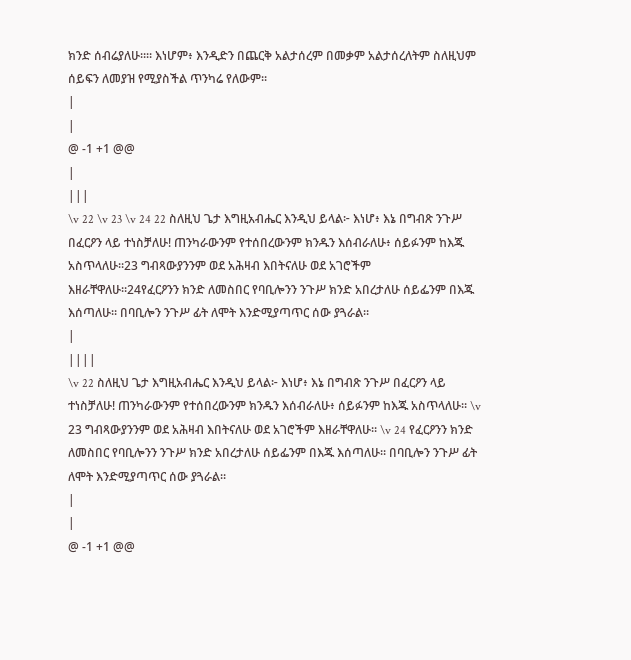ክንድ ሰብሬያለሁ።። እነሆም፥ እንዲድን በጨርቅ አልታሰረም በመቃም አልታሰረለትም ስለዚህም ሰይፍን ለመያዝ የሚያስችል ጥንካሬ የለውም።
|
|
@ -1 +1 @@
|
|||
\v 22 \v 23 \v 24 22 ስለዚህ ጌታ እግዚአብሔር እንዲህ ይላል፦ እነሆ፥ እኔ በግብጽ ንጉሥ በፈርዖን ላይ ተነስቻለሁ! ጠንካራውንም የተሰበረውንም ክንዱን እሰብራለሁ፥ ሰይፉንም ከእጁ አስጥላለሁ።23 ግብጻውያንንም ወደ አሕዛብ እበትናለሁ ወደ አገሮችም እዘራቸዋለሁ።24የፈርዖንን ክንድ ለመስበር የባቢሎንን ንጉሥ ክንድ አበረታለሁ ሰይፌንም በእጁ እሰጣለሁ። በባቢሎን ንጉሥ ፊት ለሞት እንድሚያጣጥር ሰው ያጓራል።
|
||||
\v 22 ስለዚህ ጌታ እግዚአብሔር እንዲህ ይላል፦ እነሆ፥ እኔ በግብጽ ንጉሥ በፈርዖን ላይ ተነስቻለሁ! ጠንካራውንም የተሰበረውንም ክንዱን እሰብራለሁ፥ ሰይፉንም ከእጁ አስጥላለሁ። \v 23 ግብጻውያንንም ወደ አሕዛብ እበትናለሁ ወደ አገሮችም እዘራቸዋለሁ። \v 24 የፈርዖንን ክንድ ለመስበር የባቢሎንን ንጉሥ ክንድ አበረታለሁ ሰይፌንም በእጁ እሰጣለሁ። በባቢሎን ንጉሥ ፊት ለሞት እንድሚያጣጥር ሰው ያጓራል።
|
|
@ -1 +1 @@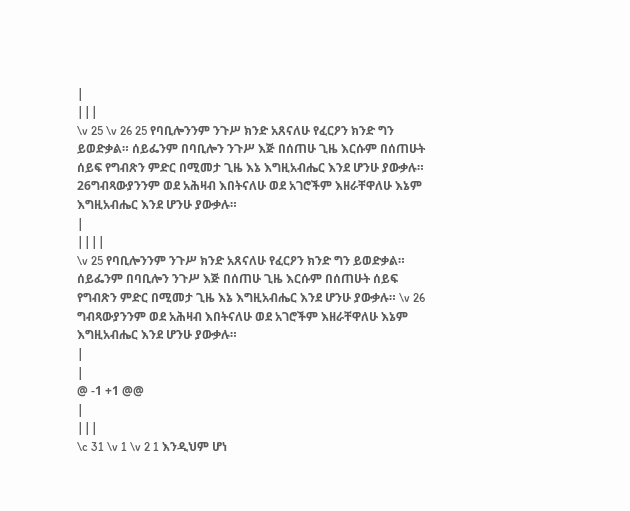|
|||
\v 25 \v 26 25 የባቢሎንንም ንጉሥ ክንድ አጸናለሁ የፈርዖን ክንድ ግን ይወድቃል። ሰይፌንም በባቢሎን ንጉሥ እጅ በሰጠሁ ጊዜ እርሱም በሰጠሁት ሰይፍ የግብጽን ምድር በሚመታ ጊዜ እኔ እግዚአብሔር እንደ ሆንሁ ያውቃሉ። 26ግብጻውያንንም ወደ አሕዛብ እበትናለሁ ወደ አገሮችም እዘራቸዋለሁ እኔም እግዚአብሔር እንደ ሆንሁ ያውቃሉ።
|
||||
\v 25 የባቢሎንንም ንጉሥ ክንድ አጸናለሁ የፈርዖን ክንድ ግን ይወድቃል። ሰይፌንም በባቢሎን ንጉሥ እጅ በሰጠሁ ጊዜ እርሱም በሰጠሁት ሰይፍ የግብጽን ምድር በሚመታ ጊዜ እኔ እግዚአብሔር እንደ ሆንሁ ያውቃሉ። \v 26 ግብጻውያንንም ወደ አሕዛብ እበትናለሁ ወደ አገሮችም እዘራቸዋለሁ እኔም እግዚአብሔር እንደ ሆንሁ ያውቃሉ።
|
|
@ -1 +1 @@
|
|||
\c 31 \v 1 \v 2 1 እንዲህም ሆነ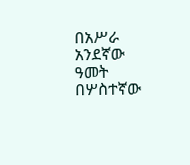በአሥራ አንደኛው ዓመት በሦስተኛው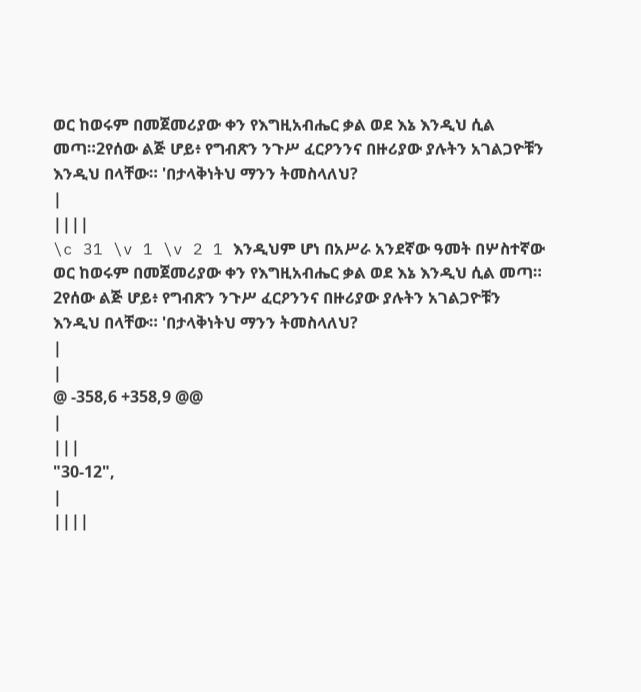ወር ከወሩም በመጀመሪያው ቀን የእግዚአብሔር ቃል ወደ እኔ እንዲህ ሲል መጣ።2የሰው ልጅ ሆይ፥ የግብጽን ንጉሥ ፈርዖንንና በዙሪያው ያሉትን አገልጋዮቹን እንዲህ በላቸው። 'በታላቅነትህ ማንን ትመስላለህ?
|
||||
\c 31 \v 1 \v 2 1 እንዲህም ሆነ በአሥራ አንደኛው ዓመት በሦስተኛው ወር ከወሩም በመጀመሪያው ቀን የእግዚአብሔር ቃል ወደ እኔ እንዲህ ሲል መጣ። 2የሰው ልጅ ሆይ፥ የግብጽን ንጉሥ ፈርዖንንና በዙሪያው ያሉትን አገልጋዮቹን እንዲህ በላቸው። 'በታላቅነትህ ማንን ትመስላለህ?
|
|
@ -358,6 +358,9 @@
|
|||
"30-12",
|
||||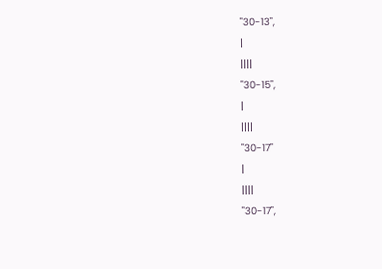"30-13",
|
||||
"30-15",
|
||||
"30-17"
|
||||
"30-17",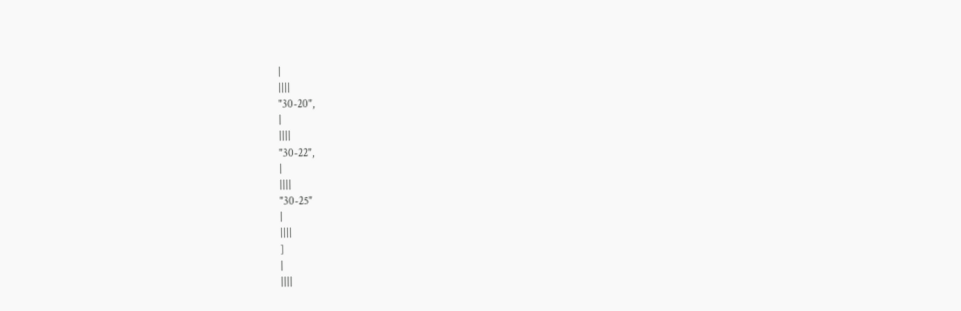|
||||
"30-20",
|
||||
"30-22",
|
||||
"30-25"
|
||||
]
|
||||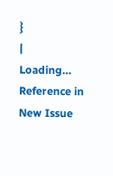}
|
Loading…
Reference in New Issue